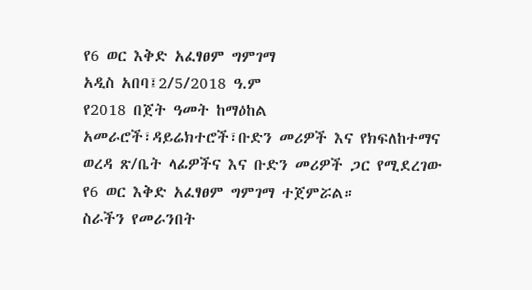የ6 ወር እቅድ አፈፃፀም ግምገማ
አዲስ አበባ፤2/5/2018 ዓ.ም
የ2018 በጀት ዓመት ከማዕከል አመራሮች፣ዳይሬክተሮች፣ቡድን መሪዎች እና የክፍለከተማና ወረዳ ጽ/ቤት ላፊዎችና እና ቡድን መሪዎች ጋር የሚደረገው የ6 ወር እቅድ አፈፃፀም ግምገማ ተጀምሯል።
ስራችን የመራንበት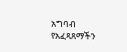አግባብ የአፈጻጸማችን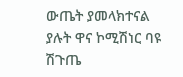ውጤት ያመላክተናል ያሉት ዋና ኮሚሽነር ባዩ ሽጉጤ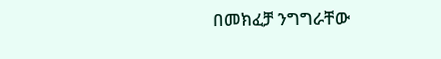በመክፈቻ ንግግራቸው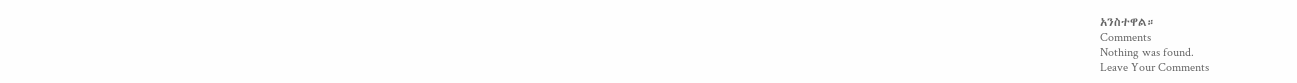አንስተዋል።
Comments
Nothing was found.
Leave Your Comments